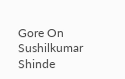Gore On Sushilkumar Shinde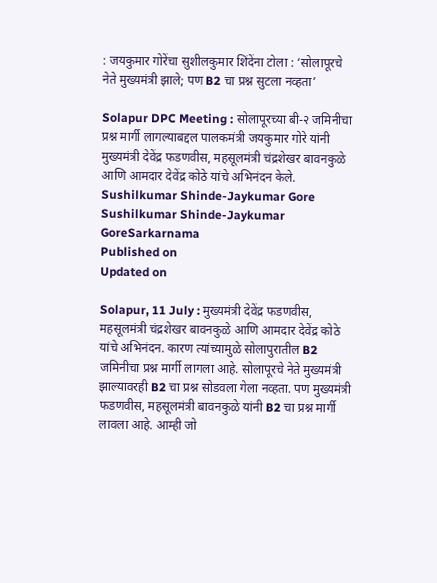: जयकुमार गोरेंचा सुशीलकुमार शिंदेंना टोला : ‘सोलापूरचे नेते मुख्यमंत्री झाले; पण B2 चा प्रश्न सुटला नव्हता’

Solapur DPC Meeting : सोलापूरच्या बी-२ जमिनीचा प्रश्न मार्गी लागल्याबद्दल पालकमंत्री जयकुमार गोरे यांनी मुख्यमंत्री देवेंद्र फडणवीस, महसूलमंत्री चंद्रशेखर बावनकुळे आणि आमदार देवेंद्र कोठे यांचे अभिनंदन केले.
Sushilkumar Shinde-Jaykumar Gore
Sushilkumar Shinde-Jaykumar GoreSarkarnama
Published on
Updated on

Solapur, 11 July : मुख्यमंत्री देवेंद्र फडणवीस, महसूलमंत्री चंद्रशेखर बावनकुळे आणि आमदार देवेंद्र कोठे यांचे अभिनंदन. कारण त्यांच्यामुळे सोलापुरातील B2 जमिनीचा प्रश्न मार्गी लागला आहे. सोलापूरचे नेते मुख्यमंत्री झाल्यावरही B2 चा प्रश्न सोडवला गेला नव्हता. पण मुख्यमंत्री फडणवीस, महसूलमंत्री बावनकुळे यांनी B2 चा प्रश्न मार्गी लावला आहे. आम्ही जो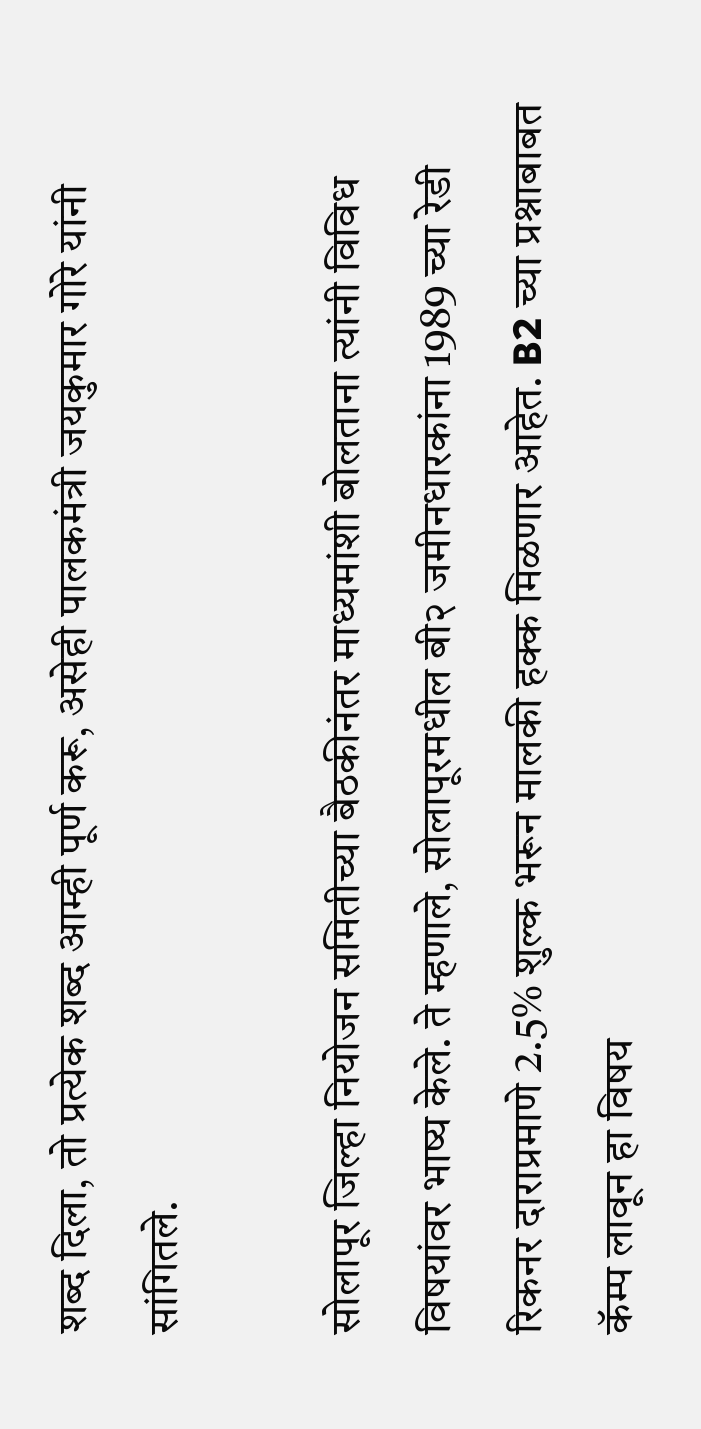शब्द दिला, तो प्रत्येक शब्द आम्ही पूर्ण करू, असेही पालकमंत्री जयकुमार गोरे यांनी सांगितले.

सोलापूर जिल्हा नियोजन समितीच्या बैठकीनंतर माध्यमांशी बोलताना त्यांनी विविध विषयांवर भाष्य केले. ते म्हणाले, सोलापूरमधील बी२ जमीनधारकांना 1989 च्या रेडी रिकनर दाराप्रमाणे 2.5% शुल्क भरून मालकी हक्क मिळणार आहेत. B2 च्या प्रश्नाबाबत कॅम्प लावून हा विषय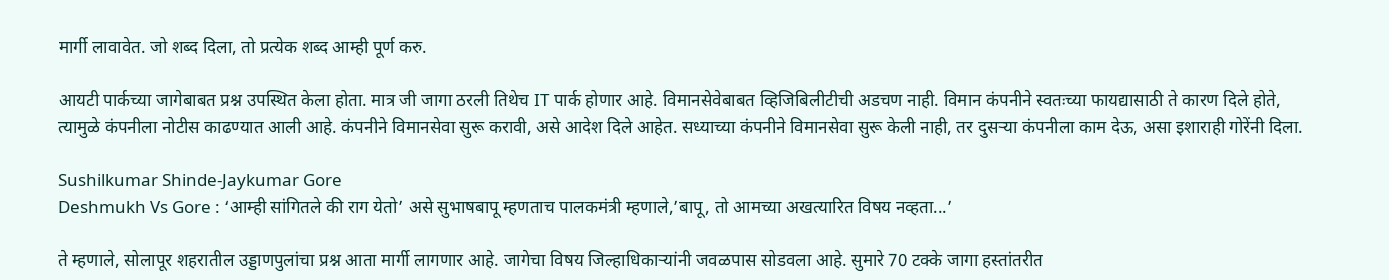मार्गी लावावेत. जो शब्द दिला, तो प्रत्येक शब्द आम्ही पूर्ण करु.

आयटी पार्कच्या जागेबाबत प्रश्न उपस्थित केला होता. मात्र जी जागा ठरली तिथेच IT पार्क होणार आहे. विमानसेवेबाबत व्हिजिबिलीटीची अडचण नाही. विमान कंपनीने स्वतःच्या फायद्यासाठी ते कारण दिले होते, त्यामुळे कंपनीला नोटीस काढण्यात आली आहे. कंपनीने विमानसेवा सुरू करावी, असे आदेश दिले आहेत. सध्याच्या कंपनीने विमानसेवा सुरू केली नाही, तर दुसऱ्या कंपनीला काम देऊ, असा इशाराही गोरेंनी दिला.

Sushilkumar Shinde-Jaykumar Gore
Deshmukh Vs Gore : ‘आम्ही सांगितले की राग येतो’ असे सुभाषबापू म्हणताच पालकमंत्री म्हणाले,’बापू, तो आमच्या अखत्यारित विषय नव्हता...’

ते म्हणाले, सोलापूर शहरातील उड्डाणपुलांचा प्रश्न आता मार्गी लागणार आहे. जागेचा विषय जिल्हाधिकाऱ्यांनी जवळपास सोडवला आहे. सुमारे 70 टक्के जागा हस्तांतरीत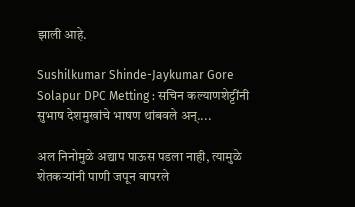झाली आहे.

Sushilkumar Shinde-Jaykumar Gore
Solapur DPC Metting : सचिन कल्याणशेट्टींनी सुभाष देशमुखांचे भाषण थांबवले अन्‌....

अल निनोमुळे अद्याप पाऊस पडला नाही, त्यामुळे शेतकऱ्यांनी पाणी जपून वापरले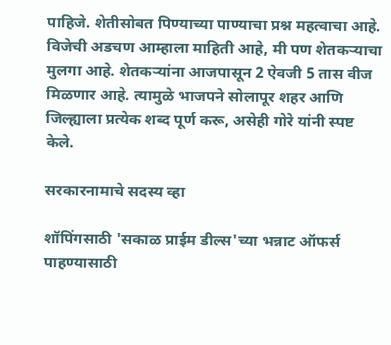पाहिजे. शेतीसोबत पिण्याच्या पाण्याचा प्रश्न महत्वाचा आहे. विजेची अडचण आम्हाला माहिती आहे, मी पण शेतकऱ्याचा मुलगा आहे. शेतकऱ्यांना आजपासून 2 ऐवजी 5 तास वीज मिळणार आहे. त्यामुळे भाजपने सोलापूर शहर आणि जिल्ह्याला प्रत्येक शब्द पूर्ण करू, असेही गोरे यांनी स्पष्ट केले.

सरकारनामाचे सदस्य व्हा

शॉपिंगसाठी 'सकाळ प्राईम डील्स'च्या भन्नाट ऑफर्स पाहण्यासाठी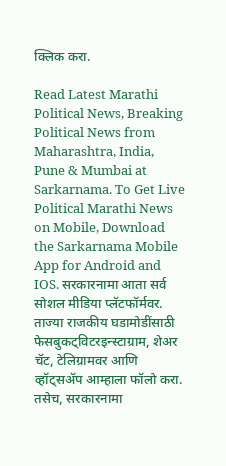क्लिक करा.

Read Latest Marathi Political News, Breaking Political News from Maharashtra, India, Pune & Mumbai at Sarkarnama. To Get Live Political Marathi News on Mobile, Download the Sarkarnama Mobile App for Android and IOS. सरकारनामा आता सर्व सोशल मीडिया प्लॅटफॉर्मवर. ताज्या राजकीय घडामोडींसाठी फेसबुकट्विटरइन्स्टाग्राम, शेअर चॅट, टेलिग्रामवर आणि व्हॉट्सॲप आम्हाला फॉलो करा. तसेच, सरकारनामा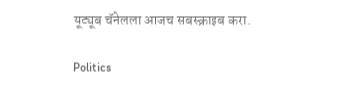यूट्यूब चॅनेलला आजच सबस्क्राइब करा.

Politics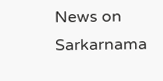News on Sarkarnama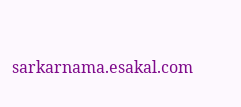sarkarnama.esakal.com